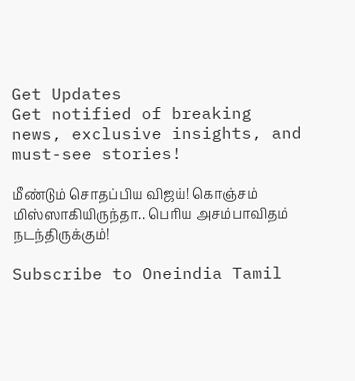Get Updates
Get notified of breaking news, exclusive insights, and must-see stories!

மீண்டும் சொதப்பிய விஜய்! கொஞ்சம் மிஸ்ஸாகியிருந்தா.. பெரிய அசம்பாவிதம் நடந்திருக்கும்!

Subscribe to Oneindia Tamil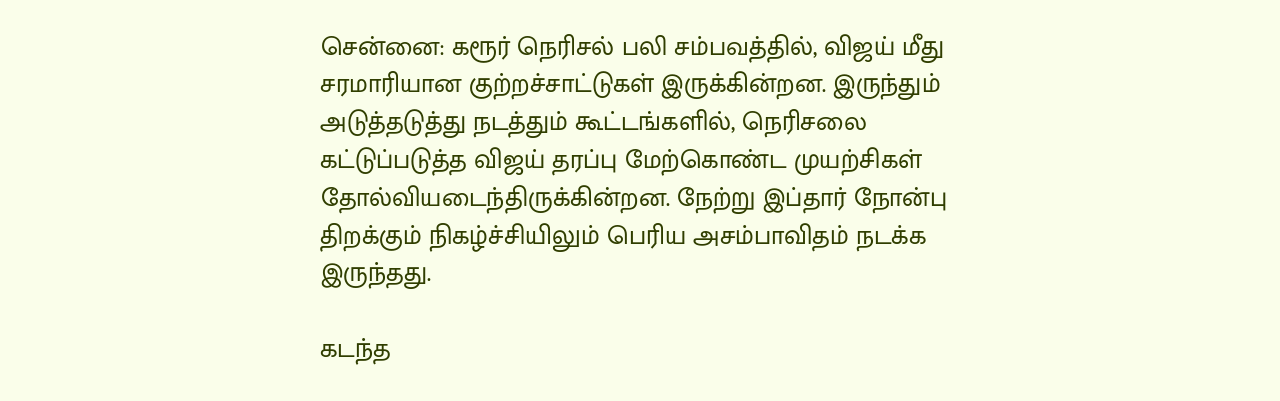சென்னை: கரூர் நெரிசல் பலி சம்பவத்தில், விஜய் மீது சரமாரியான குற்றச்சாட்டுகள் இருக்கின்றன. இருந்தும் அடுத்தடுத்து நடத்தும் கூட்டங்களில், நெரிசலை கட்டுப்படுத்த விஜய் தரப்பு மேற்கொண்ட முயற்சிகள் தோல்வியடைந்திருக்கின்றன. நேற்று இப்தார் நோன்பு திறக்கும் நிகழ்ச்சியிலும் பெரிய அசம்பாவிதம் நடக்க இருந்தது.

கடந்த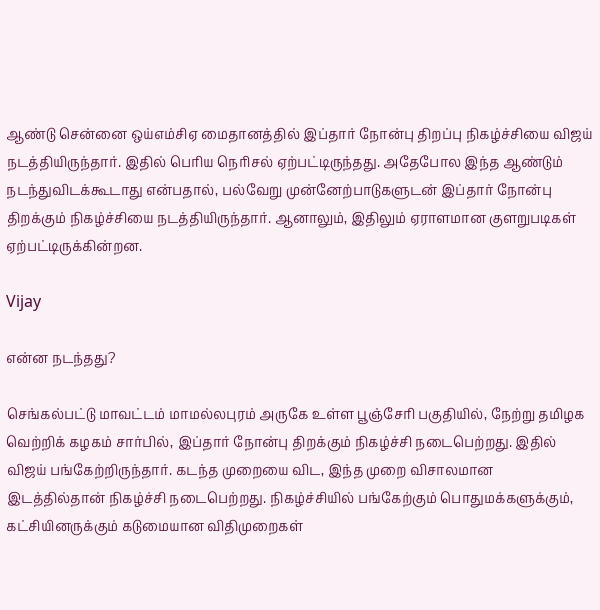ஆண்டு சென்னை ஒய்எம்சிஏ மைதானத்தில் இப்தார் நோன்பு திறப்பு நிகழ்ச்சியை விஜய் நடத்தியிருந்தார். இதில் பெரிய நெரிசல் ஏற்பட்டிருந்தது. அதேபோல இந்த ஆண்டும் நடந்துவிடக்கூடாது என்பதால், பல்வேறு முன்னேற்பாடுகளுடன் இப்தார் நோன்பு திறக்கும் நிகழ்ச்சியை நடத்தியிருந்தார். ஆனாலும், இதிலும் ஏராளமான குளறுபடிகள் ஏற்பட்டிருக்கின்றன.

Vijay

என்ன நடந்தது?

செங்கல்பட்டு மாவட்டம் மாமல்லபுரம் அருகே உள்ள பூஞ்சேரி பகுதியில், நேற்று தமிழக வெற்றிக் கழகம் சார்பில், இப்தார் நோன்பு திறக்கும் நிகழ்ச்சி நடைபெற்றது. இதில் விஜய் பங்கேற்றிருந்தார். கடந்த முறையை விட, இந்த முறை விசாலமான இடத்தில்தான் நிகழ்ச்சி நடைபெற்றது. நிகழ்ச்சியில் பங்கேற்கும் பொதுமக்களுக்கும், கட்சியினருக்கும் கடுமையான விதிமுறைகள்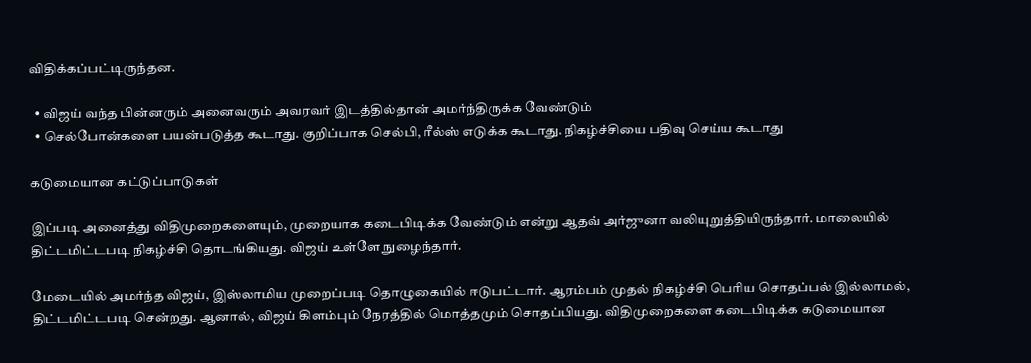விதிக்கப்பட்டிருந்தன.

  • விஜய் வந்த பின்னரும் அனைவரும் அவரவர் இடத்தில்தான் அமர்ந்திருக்க வேண்டும்
  • செல்போன்களை பயன்படுத்த கூடாது. குறிப்பாக செல்பி, ரீல்ஸ் எடுக்க கூடாது. நிகழ்ச்சியை பதிவு செய்ய கூடாது

கடுமையான கட்டுப்பாடுகள்

இப்படி அனைத்து விதிமுறைகளையும், முறையாக கடைபிடிக்க வேண்டும் என்று ஆதவ் அர்ஜுனா வலியுறுத்தியிருந்தார். மாலையில் திட்டமிட்டபடி நிகழ்ச்சி தொடங்கியது. விஜய் உள்ளே நுழைந்தார்.

மேடையில் அமர்ந்த விஜய், இஸ்லாமிய முறைப்படி தொழுகையில் ஈடுபட்டார். ஆரம்பம் முதல் நிகழ்ச்சி பெரிய சொதப்பல் இல்லாமல், திட்டமிட்டபடி சென்றது. ஆனால், விஜய் கிளம்பும் நேரத்தில் மொத்தமும் சொதப்பியது. விதிமுறைகளை கடைபிடிக்க கடுமையான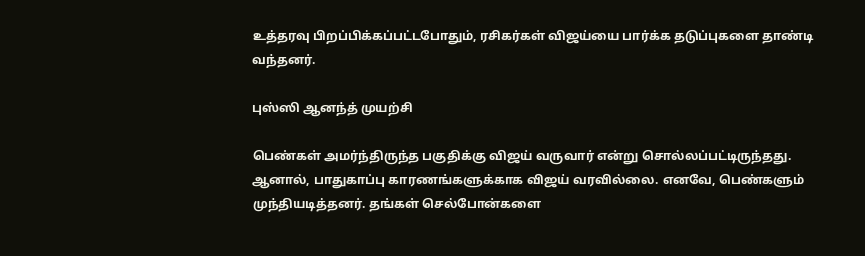உத்தரவு பிறப்பிக்கப்பட்டபோதும், ரசிகர்கள் விஜய்யை பார்க்க தடுப்புகளை தாண்டி வந்தனர்.

புஸ்ஸி ஆனந்த் முயற்சி

பெண்கள் அமர்ந்திருந்த பகுதிக்கு விஜய் வருவார் என்று சொல்லப்பட்டிருந்தது. ஆனால், பாதுகாப்பு காரணங்களுக்காக விஜய் வரவில்லை. எனவே, பெண்களும் முந்தியடித்தனர். தங்கள் செல்போன்களை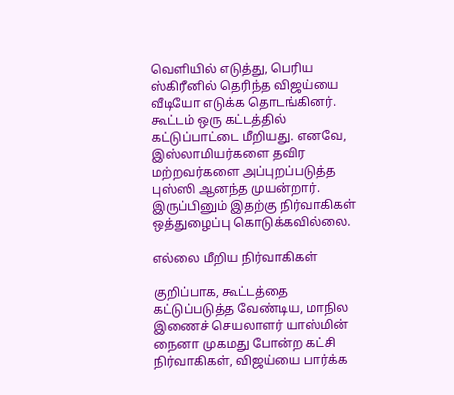வெளியில் எடுத்து, பெரிய ஸ்கிரீனில் தெரிந்த விஜய்யை வீடியோ எடுக்க தொடங்கினர். கூட்டம் ஒரு கட்டத்தில் கட்டுப்பாட்டை மீறியது. எனவே, இஸ்லாமியர்களை தவிர மற்றவர்களை அப்புறப்படுத்த புஸ்ஸி ஆனந்த முயன்றார். இருப்பினும் இதற்கு நிர்வாகிகள் ஒத்துழைப்பு கொடுக்கவில்லை.

எல்லை மீறிய நிர்வாகிகள்

குறிப்பாக, கூட்டத்தை கட்டுப்படுத்த வேண்டிய, மாநில இணைச் செயலாளர் யாஸ்மின் நைனா முகமது போன்ற கட்சி நிர்வாகிகள், விஜய்யை பார்க்க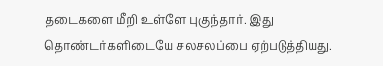தடைகளை மீறி உள்ளே புகுந்தார். இது தொண்டர்களிடையே சலசலப்பை ஏற்படுத்தியது.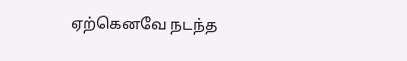ஏற்கெனவே நடந்த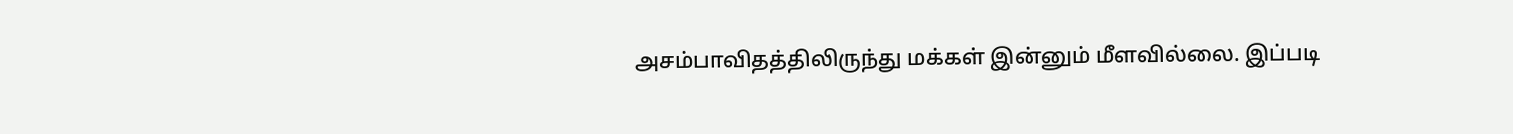அசம்பாவிதத்திலிருந்து மக்கள் இன்னும் மீளவில்லை. இப்படி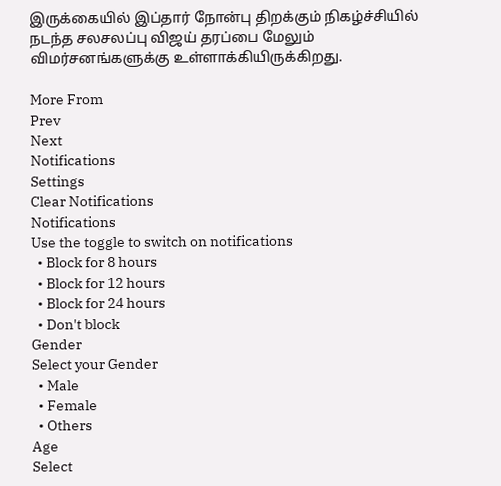இருக்கையில் இப்தார் நோன்பு திறக்கும் நிகழ்ச்சியில் நடந்த சலசலப்பு விஜய் தரப்பை மேலும் விமர்சனங்களுக்கு உள்ளாக்கியிருக்கிறது.

More From
Prev
Next
Notifications
Settings
Clear Notifications
Notifications
Use the toggle to switch on notifications
  • Block for 8 hours
  • Block for 12 hours
  • Block for 24 hours
  • Don't block
Gender
Select your Gender
  • Male
  • Female
  • Others
Age
Select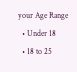your Age Range
  • Under 18
  • 18 to 25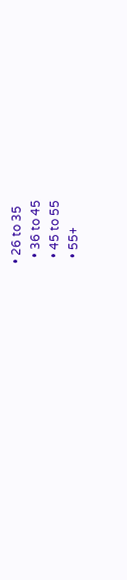• 26 to 35
  • 36 to 45
  • 45 to 55
  • 55+